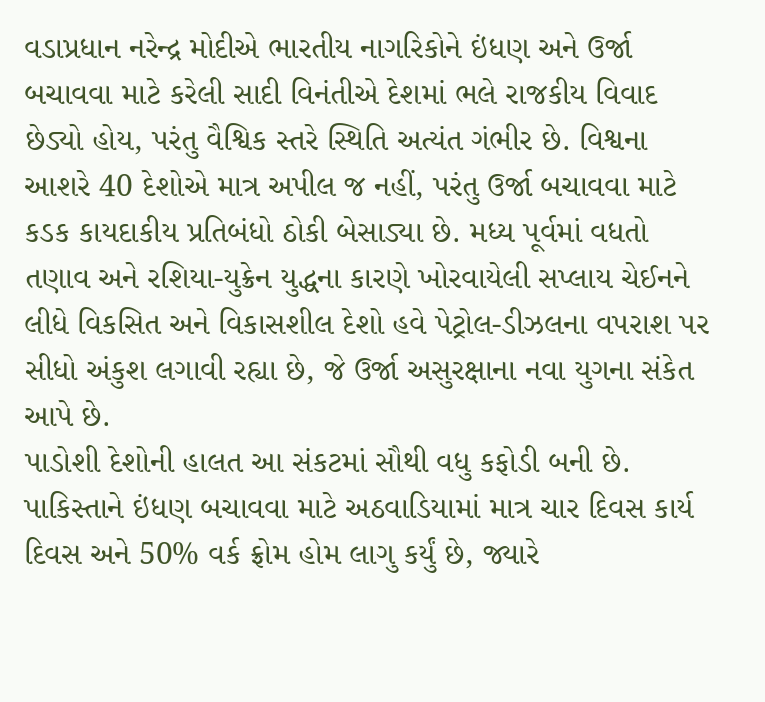વડાપ્રધાન નરેન્દ્ર મોદીએ ભારતીય નાગરિકોને ઇંધણ અને ઉર્જા બચાવવા માટે કરેલી સાદી વિનંતીએ દેશમાં ભલે રાજકીય વિવાદ છેડ્યો હોય, પરંતુ વૈશ્વિક સ્તરે સ્થિતિ અત્યંત ગંભીર છે. વિશ્વના આશરે 40 દેશોએ માત્ર અપીલ જ નહીં, પરંતુ ઉર્જા બચાવવા માટે કડક કાયદાકીય પ્રતિબંધો ઠોકી બેસાડ્યા છે. મધ્ય પૂર્વમાં વધતો તણાવ અને રશિયા-યુક્રેન યુદ્ધના કારણે ખોરવાયેલી સપ્લાય ચેઈનને લીધે વિકસિત અને વિકાસશીલ દેશો હવે પેટ્રોલ-ડીઝલના વપરાશ પર સીધો અંકુશ લગાવી રહ્યા છે, જે ઉર્જા અસુરક્ષાના નવા યુગના સંકેત આપે છે.
પાડોશી દેશોની હાલત આ સંકટમાં સૌથી વધુ કફોડી બની છે. પાકિસ્તાને ઇંધણ બચાવવા માટે અઠવાડિયામાં માત્ર ચાર દિવસ કાર્ય દિવસ અને 50% વર્ક ફ્રોમ હોમ લાગુ કર્યું છે, જ્યારે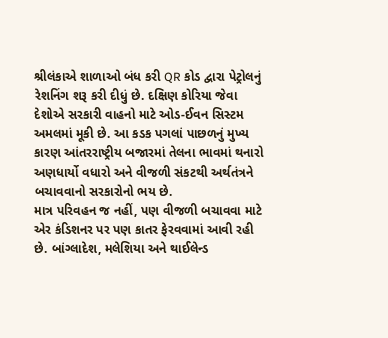શ્રીલંકાએ શાળાઓ બંધ કરી QR કોડ દ્વારા પેટ્રોલનું રેશનિંગ શરૂ કરી દીધું છે. દક્ષિણ કોરિયા જેવા દેશોએ સરકારી વાહનો માટે ઓડ-ઈવન સિસ્ટમ અમલમાં મૂકી છે. આ કડક પગલાં પાછળનું મુખ્ય કારણ આંતરરાષ્ટ્રીય બજારમાં તેલના ભાવમાં થનારો અણધાર્યો વધારો અને વીજળી સંકટથી અર્થતંત્રને બચાવવાનો સરકારોનો ભય છે.
માત્ર પરિવહન જ નહીં, પણ વીજળી બચાવવા માટે એર કંડિશનર પર પણ કાતર ફેરવવામાં આવી રહી છે. બાંગ્લાદેશ, મલેશિયા અને થાઈલેન્ડ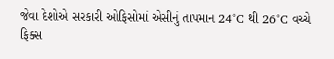જેવા દેશોએ સરકારી ઓફિસોમાં એસીનું તાપમાન 24°C થી 26°C વચ્ચે ફિક્સ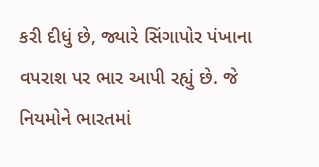કરી દીધું છે, જ્યારે સિંગાપોર પંખાના વપરાશ પર ભાર આપી રહ્યું છે. જે નિયમોને ભારતમાં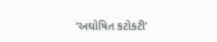‘અઘોષિત કટોકટી’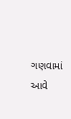ગણવામાં આવે